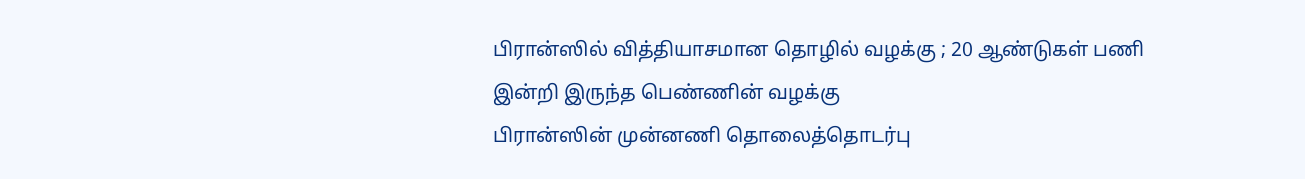பிரான்ஸில் வித்தியாசமான தொழில் வழக்கு ; 20 ஆண்டுகள் பணி இன்றி இருந்த பெண்ணின் வழக்கு
பிரான்ஸின் முன்னணி தொலைத்தொடர்பு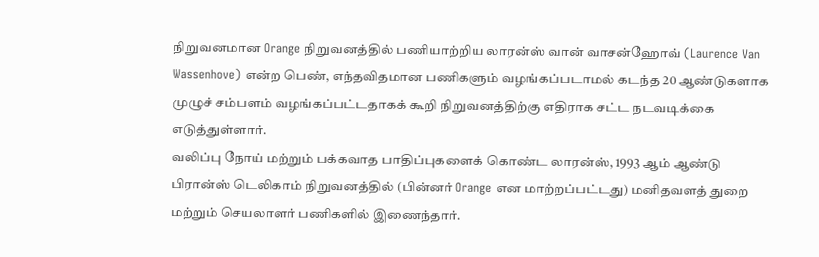நிறுவனமான Orange நிறுவனத்தில் பணியாற்றிய லாரன்ஸ் வான் வாசன்ஹோவ் (Laurence Van Wassenhove) என்ற பெண், எந்தவிதமான பணிகளும் வழங்கப்படாமல் கடந்த 20 ஆண்டுகளாக முழுச் சம்பளம் வழங்கப்பட்டதாகக் கூறி நிறுவனத்திற்கு எதிராக சட்ட நடவடிக்கை எடுத்துள்ளார்.
வலிப்பு நோய் மற்றும் பக்கவாத பாதிப்புகளைக் கொண்ட லாரன்ஸ், 1993 ஆம் ஆண்டு பிரான்ஸ் டெலிகாம் நிறுவனத்தில் (பின்னர் Orange என மாற்றப்பட்டது) மனிதவளத் துறை மற்றும் செயலாளர் பணிகளில் இணைந்தார்.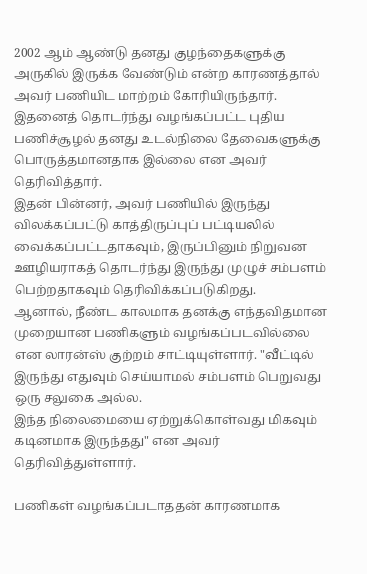2002 ஆம் ஆண்டு தனது குழந்தைகளுக்கு அருகில் இருக்க வேண்டும் என்ற காரணத்தால் அவர் பணியிட மாற்றம் கோரியிருந்தார். இதனைத் தொடர்ந்து வழங்கப்பட்ட புதிய பணிச்சூழல் தனது உடல்நிலை தேவைகளுக்கு பொருத்தமானதாக இல்லை என அவர் தெரிவித்தார்.
இதன் பின்னர், அவர் பணியில் இருந்து விலக்கப்பட்டு காத்திருப்புப் பட்டியலில் வைக்கப்பட்டதாகவும், இருப்பினும் நிறுவன ஊழியராகத் தொடர்ந்து இருந்து முழுச் சம்பளம் பெற்றதாகவும் தெரிவிக்கப்படுகிறது.
ஆனால், நீண்ட காலமாக தனக்கு எந்தவிதமான முறையான பணிகளும் வழங்கப்படவில்லை என லாரன்ஸ் குற்றம் சாட்டியுள்ளார். "வீட்டில் இருந்து எதுவும் செய்யாமல் சம்பளம் பெறுவது ஒரு சலுகை அல்ல.
இந்த நிலைமையை ஏற்றுக்கொள்வது மிகவும் கடினமாக இருந்தது" என அவர் தெரிவித்துள்ளார்.

பணிகள் வழங்கப்படாததன் காரணமாக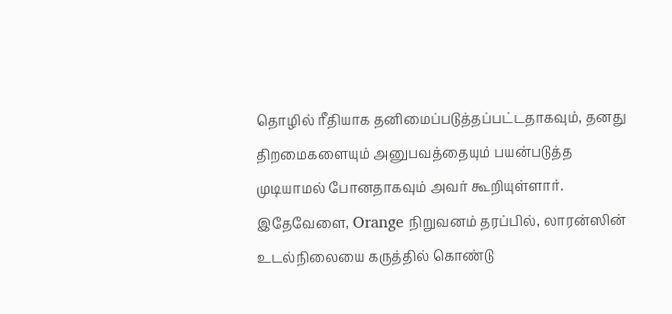தொழில் ரீதியாக தனிமைப்படுத்தப்பட்டதாகவும், தனது திறமைகளையும் அனுபவத்தையும் பயன்படுத்த முடியாமல் போனதாகவும் அவர் கூறியுள்ளார்.
இதேவேளை, Orange நிறுவனம் தரப்பில், லாரன்ஸின் உடல்நிலையை கருத்தில் கொண்டு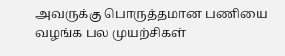அவருக்கு பொருத்தமான பணியை வழங்க பல முயற்சிகள்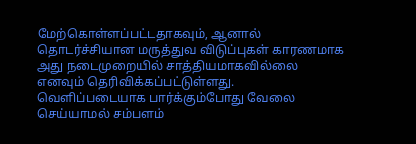மேற்கொள்ளப்பட்டதாகவும், ஆனால் தொடர்ச்சியான மருத்துவ விடுப்புகள் காரணமாக அது நடைமுறையில் சாத்தியமாகவில்லை எனவும் தெரிவிக்கப்பட்டுள்ளது.
வெளிப்படையாக பார்க்கும்போது வேலை செய்யாமல் சம்பளம்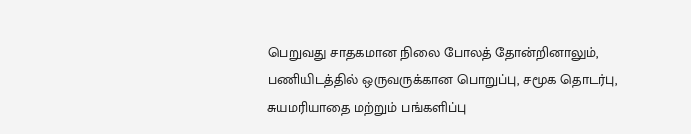பெறுவது சாதகமான நிலை போலத் தோன்றினாலும், பணியிடத்தில் ஒருவருக்கான பொறுப்பு, சமூக தொடர்பு, சுயமரியாதை மற்றும் பங்களிப்பு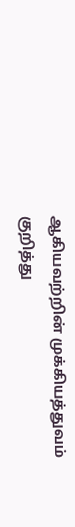ஆகியவற்றின் முக்கியத்துவம் குறித்து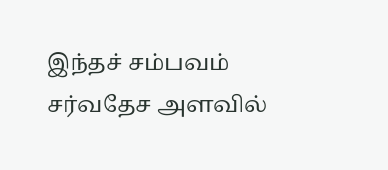இந்தச் சம்பவம் சர்வதேச அளவில்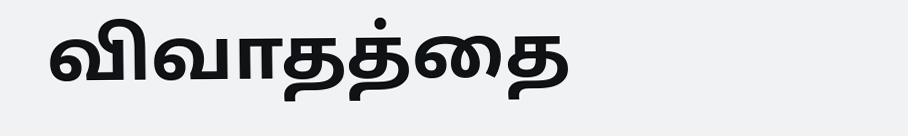விவாதத்தை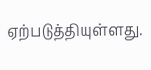ஏற்படுத்தியுள்ளது.